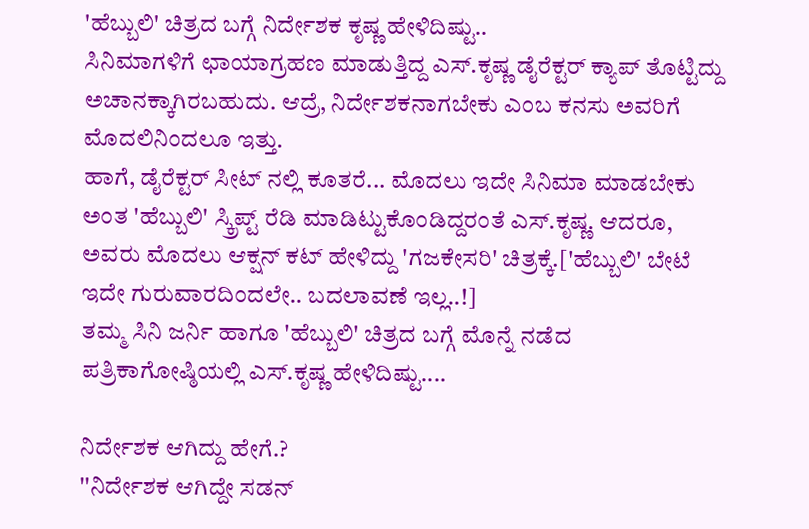'ಹೆಬ್ಬುಲಿ' ಚಿತ್ರದ ಬಗ್ಗೆ ನಿರ್ದೇಶಕ ಕೃಷ್ಣ ಹೇಳಿದಿಷ್ಟು..
ಸಿನಿಮಾಗಳಿಗೆ ಛಾಯಾಗ್ರಹಣ ಮಾಡುತ್ತಿದ್ದ ಎಸ್.ಕೃಷ್ಣ ಡೈರೆಕ್ಟರ್ ಕ್ಯಾಪ್ ತೊಟ್ಟಿದ್ದು ಅಚಾನಕ್ಕಾಗಿರಬಹುದು. ಆದ್ರೆ, ನಿರ್ದೇಶಕನಾಗಬೇಕು ಎಂಬ ಕನಸು ಅವರಿಗೆ ಮೊದಲಿನಿಂದಲೂ ಇತ್ತು.
ಹಾಗೆ, ಡೈರೆಕ್ಟರ್ ಸೀಟ್ ನಲ್ಲಿ ಕೂತರೆ... ಮೊದಲು ಇದೇ ಸಿನಿಮಾ ಮಾಡಬೇಕು ಅಂತ 'ಹೆಬ್ಬುಲಿ' ಸ್ಕ್ರಿಪ್ಟ್ ರೆಡಿ ಮಾಡಿಟ್ಟುಕೊಂಡಿದ್ದರಂತೆ ಎಸ್.ಕೃಷ್ಣ. ಆದರೂ, ಅವರು ಮೊದಲು ಆಕ್ಷನ್ ಕಟ್ ಹೇಳಿದ್ದು 'ಗಜಕೇಸರಿ' ಚಿತ್ರಕ್ಕೆ.['ಹೆಬ್ಬುಲಿ' ಬೇಟೆ ಇದೇ ಗುರುವಾರದಿಂದಲೇ.. ಬದಲಾವಣೆ ಇಲ್ಲ..!]
ತಮ್ಮ ಸಿನಿ ಜರ್ನಿ ಹಾಗೂ 'ಹೆಬ್ಬುಲಿ' ಚಿತ್ರದ ಬಗ್ಗೆ ಮೊನ್ನೆ ನಡೆದ ಪತ್ರಿಕಾಗೋಷ್ಠಿಯಲ್ಲಿ ಎಸ್.ಕೃಷ್ಣ ಹೇಳಿದಿಷ್ಟು....

ನಿರ್ದೇಶಕ ಆಗಿದ್ದು ಹೇಗೆ.?
''ನಿರ್ದೇಶಕ ಆಗಿದ್ದೇ ಸಡನ್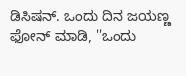ಡಿಸಿಷನ್. ಒಂದು ದಿನ ಜಯಣ್ಣ ಫೋನ್ ಮಾಡಿ, ''ಒಂದು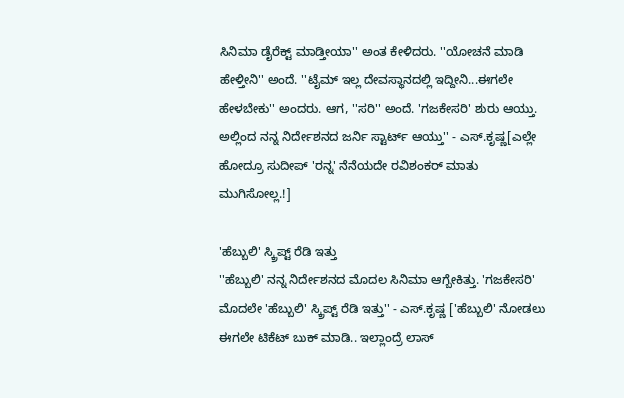ಸಿನಿಮಾ ಡೈರೆಕ್ಟ್ ಮಾಡ್ತೀಯಾ'' ಅಂತ ಕೇಳಿದರು. ''ಯೋಚನೆ ಮಾಡಿ ಹೇಳ್ತೀನಿ'' ಅಂದೆ. ''ಟೈಮ್ ಇಲ್ಲ ದೇವಸ್ಥಾನದಲ್ಲಿ ಇದ್ದೀನಿ...ಈಗಲೇ ಹೇಳಬೇಕು'' ಅಂದರು. ಆಗ, ''ಸರಿ'' ಅಂದೆ. 'ಗಜಕೇಸರಿ' ಶುರು ಆಯ್ತು. ಅಲ್ಲಿಂದ ನನ್ನ ನಿರ್ದೇಶನದ ಜರ್ನಿ ಸ್ಟಾರ್ಟ್ ಆಯ್ತು'' - ಎಸ್.ಕೃಷ್ಣ[ಎಲ್ಲೇ ಹೋದ್ರೂ ಸುದೀಪ್ 'ರನ್ನ' ನೆನೆಯದೇ ರವಿಶಂಕರ್ ಮಾತು ಮುಗಿಸೋಲ್ಲ.!]

'ಹೆಬ್ಬುಲಿ' ಸ್ಕ್ರಿಪ್ಟ್ ರೆಡಿ ಇತ್ತು
''ಹೆಬ್ಬುಲಿ' ನನ್ನ ನಿರ್ದೇಶನದ ಮೊದಲ ಸಿನಿಮಾ ಆಗ್ಬೇಕಿತ್ತು. 'ಗಜಕೇಸರಿ' ಮೊದಲೇ 'ಹೆಬ್ಬುಲಿ' ಸ್ಕ್ರಿಪ್ಟ್ ರೆಡಿ ಇತ್ತು'' - ಎಸ್.ಕೃಷ್ಣ ['ಹೆಬ್ಬುಲಿ' ನೋಡಲು ಈಗಲೇ ಟಿಕೆಟ್ ಬುಕ್ ಮಾಡಿ.. ಇಲ್ಲಾಂದ್ರೆ ಲಾಸ್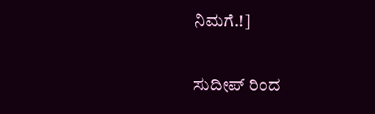ನಿಮಗೆ.!]

ಸುದೀಪ್ ರಿಂದ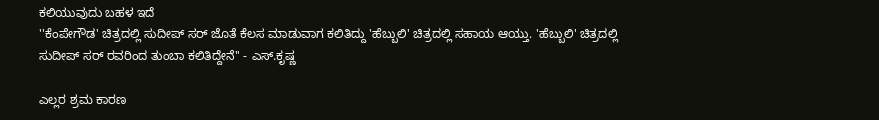ಕಲಿಯುವುದು ಬಹಳ ಇದೆ
''ಕೆಂಪೇಗೌಡ' ಚಿತ್ರದಲ್ಲಿ ಸುದೀಪ್ ಸರ್ ಜೊತೆ ಕೆಲಸ ಮಾಡುವಾಗ ಕಲಿತಿದ್ದು 'ಹೆಬ್ಬುಲಿ' ಚಿತ್ರದಲ್ಲಿ ಸಹಾಯ ಆಯ್ತು. 'ಹೆಬ್ಬುಲಿ' ಚಿತ್ರದಲ್ಲಿ ಸುದೀಪ್ ಸರ್ ರವರಿಂದ ತುಂಬಾ ಕಲಿತಿದ್ದೇನೆ'' - ಎಸ್.ಕೃಷ್ಣ

ಎಲ್ಲರ ಶ್ರಮ ಕಾರಣ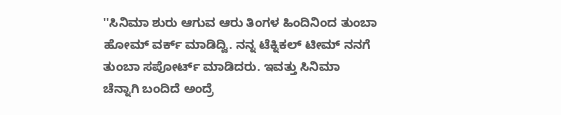''ಸಿನಿಮಾ ಶುರು ಆಗುವ ಆರು ತಿಂಗಳ ಹಿಂದಿನಿಂದ ತುಂಬಾ ಹೋಮ್ ವರ್ಕ್ ಮಾಡಿದ್ವಿ. ನನ್ನ ಟೆಕ್ನಿಕಲ್ ಟೀಮ್ ನನಗೆ ತುಂಬಾ ಸಪೋರ್ಟ್ ಮಾಡಿದರು. ಇವತ್ತು ಸಿನಿಮಾ ಚೆನ್ನಾಗಿ ಬಂದಿದೆ ಅಂದ್ರೆ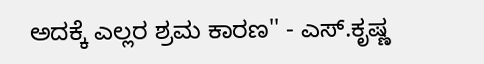ಅದಕ್ಕೆ ಎಲ್ಲರ ಶ್ರಮ ಕಾರಣ'' - ಎಸ್.ಕೃಷ್ಣ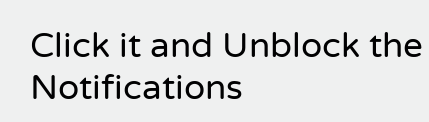Click it and Unblock the Notifications